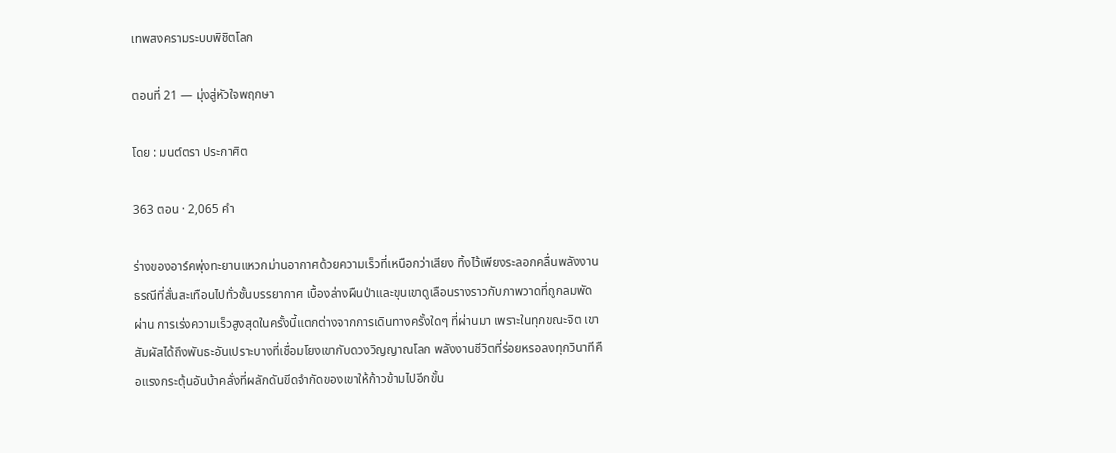เทพสงครามระบบพิชิตโลก

ตอนที่ 21 — มุ่งสู่หัวใจพฤกษา

โดย : มนต์ตรา ประกาศิต

363 ตอน · 2,065 คำ

ร่างของอาร์คพุ่งทะยานแหวกม่านอากาศด้วยความเร็วที่เหนือกว่าเสียง ทิ้งไว้เพียงระลอกคลื่นพลังงานธรณีที่สั่นสะเทือนไปทั่วชั้นบรรยากาศ เบื้องล่างผืนป่าและขุนเขาดูเลือนรางราวกับภาพวาดที่ถูกลมพัดผ่าน การเร่งความเร็วสูงสุดในครั้งนี้แตกต่างจากการเดินทางครั้งใดๆ ที่ผ่านมา เพราะในทุกขณะจิต เขาสัมผัสได้ถึงพันธะอันเปราะบางที่เชื่อมโยงเขากับดวงวิญญาณโลก พลังงานชีวิตที่ร่อยหรอลงทุกวินาทีคือแรงกระตุ้นอันบ้าคลั่งที่ผลักดันขีดจำกัดของเขาให้ก้าวข้ามไปอีกขั้น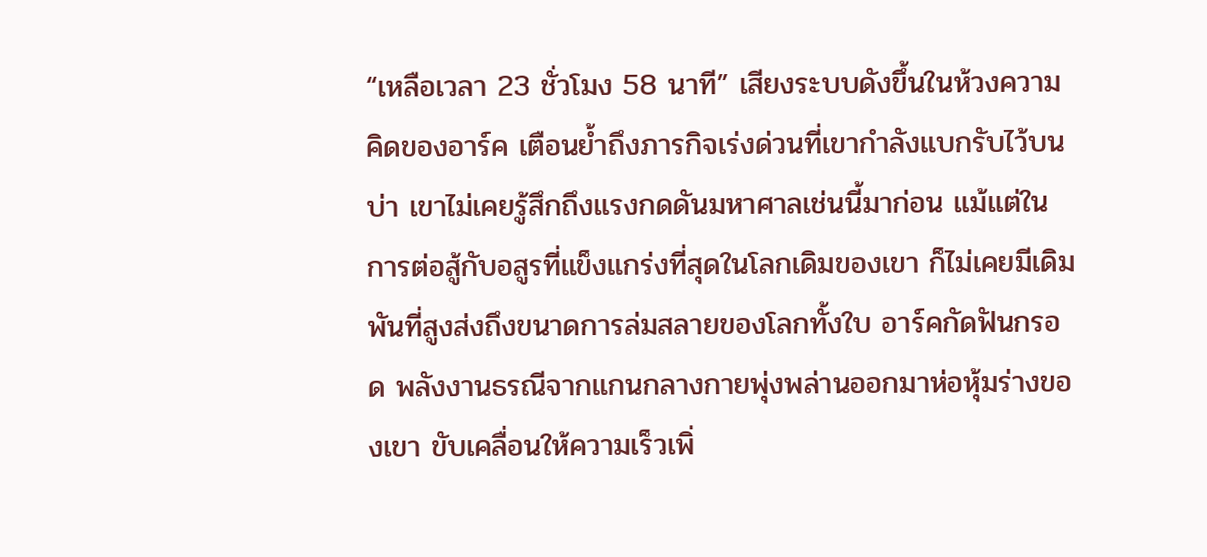“เหลือเวลา ‌23 ชั่วโมง 58 นาที” เสียงระบบดังขึ้นในห้วงความคิดของอาร์ค เตือนย้ำถึงภารกิจเร่งด่วนที่เขากำลังแบกรับไว้บนบ่า เขาไม่เคยรู้สึกถึงแรงกดดันมหาศาลเช่นนี้มาก่อน แม้แต่ในการต่อสู้กับอสูรที่แข็งแกร่งที่สุดในโลกเดิมของเขา ก็ไม่เคยมีเดิมพันที่สูงส่งถึงขนาดการล่มสลายของโลกทั้งใบ อาร์คกัดฟันกรอด พลังงานธรณีจากแกนกลางกายพุ่งพล่านออกมาห่อหุ้มร่างของเขา ขับเคลื่อนให้ความเร็วเพิ่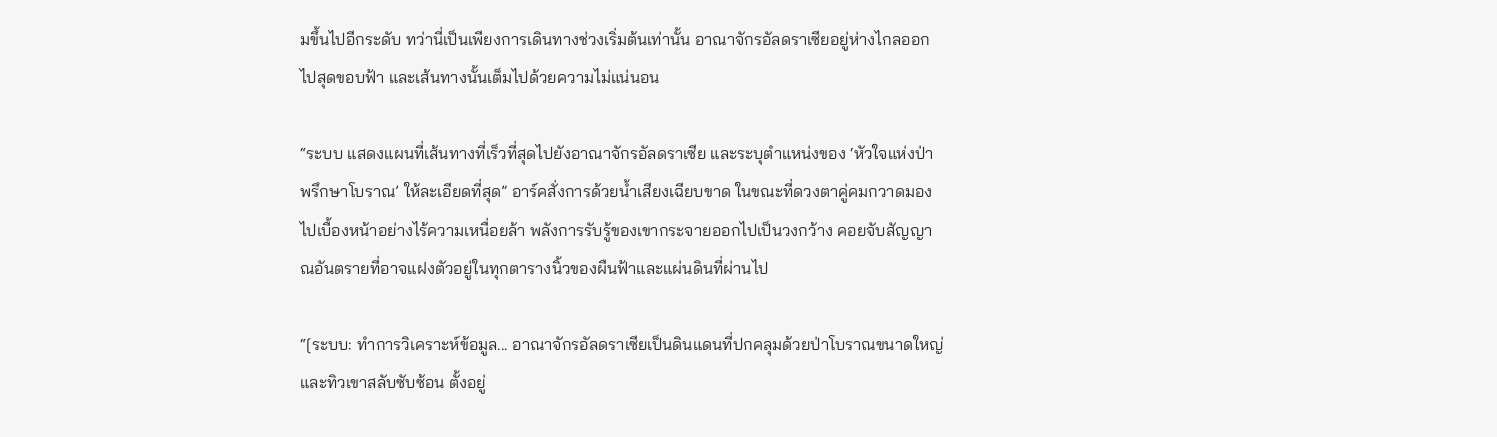มขึ้นไปอีกระดับ ทว่านี่เป็นเพียงการเดินทางช่วงเริ่มต้นเท่านั้น อาณาจักรอัลดราเซียอยู่ห่างไกลออกไปสุดขอบฟ้า และเส้นทางนั้นเต็มไปด้วยความไม่แน่นอน

“ระบบ แสดงแผนที่เส้นทางที่เร็วที่สุดไปยังอาณาจักรอัลดราเซีย ‍และระบุตำแหน่งของ ‘หัวใจแห่งป่าพรึกษาโบราณ’ ให้ละเอียดที่สุด” อาร์คสั่งการด้วยน้ำเสียงเฉียบขาด ในขณะที่ดวงตาคู่คมกวาดมองไปเบื้องหน้าอย่างไร้ความเหนื่อยล้า พลังการรับรู้ของเขากระจายออกไปเป็นวงกว้าง คอยจับสัญญาณอันตรายที่อาจแฝงตัวอยู่ในทุกตารางนิ้วของผืนฟ้าและแผ่นดินที่ผ่านไป

“[ระบบ: ทำการวิเคราะห์ข้อมูล... อาณาจักรอัลดราเซียเป็นดินแดนที่ปกคลุมด้วยป่าโบราณขนาดใหญ่และทิวเขาสลับซับซ้อน ตั้งอยู่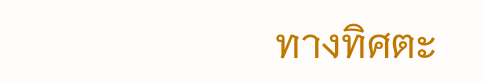ทางทิศตะ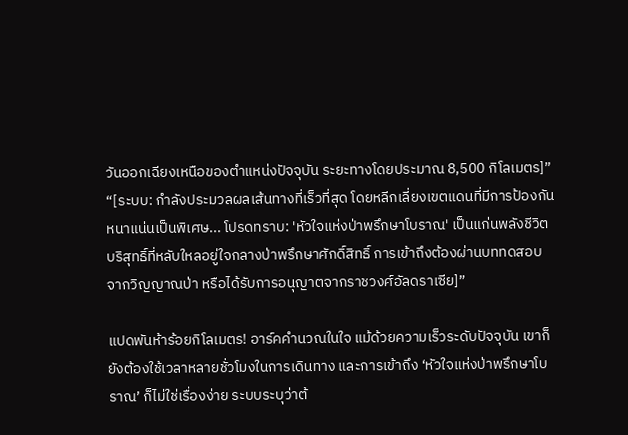วันออกเฉียงเหนือของตำแหน่งปัจจุบัน ระยะทางโดยประมาณ 8,500 กิโลเมตร]” “[ระบบ: กำลังประมวลผลเส้นทางที่เร็วที่สุด โดยหลีกเลี่ยงเขตแดนที่มีการป้องกันหนาแน่นเป็นพิเศษ... โปรดทราบ: 'หัวใจแห่งป่าพรึกษาโบราณ' เป็นแก่นพลังชีวิตบริสุทธิ์ที่หลับใหลอยู่ใจกลางป่าพรึกษาศักดิ์สิทธิ์ การเข้าถึงต้องผ่านบททดสอบจากวิญญาณป่า หรือได้รับการอนุญาตจากราชวงศ์อัลดราเซีย]”

แปดพันห้าร้อยกิโลเมตร! อาร์คคำนวณในใจ แม้ด้วยความเร็วระดับปัจจุบัน เขาก็ยังต้องใช้เวลาหลายชั่วโมงในการเดินทาง และการเข้าถึง ‘หัวใจแห่งป่าพรึกษาโบราณ’ ก็ไม่ใช่เรื่องง่าย ระบบระบุว่าต้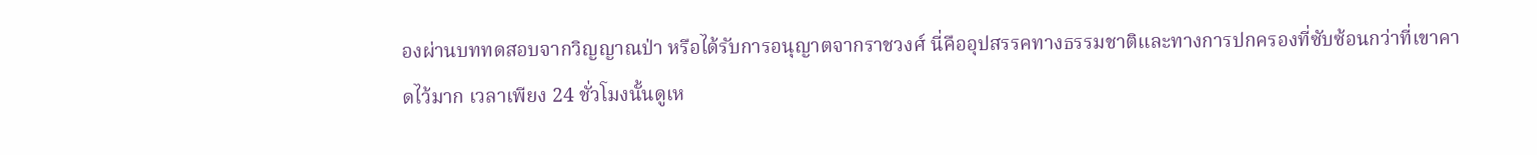องผ่านบททดสอบจากวิญญาณป่า หรือได้รับการอนุญาตจากราชวงศ์ นี่คืออุปสรรคทางธรรมชาติและทางการปกครองที่ซับซ้อนกว่าที่เขาคาดไว้มาก เวลาเพียง 24 ชั่วโมงนั้นดูเห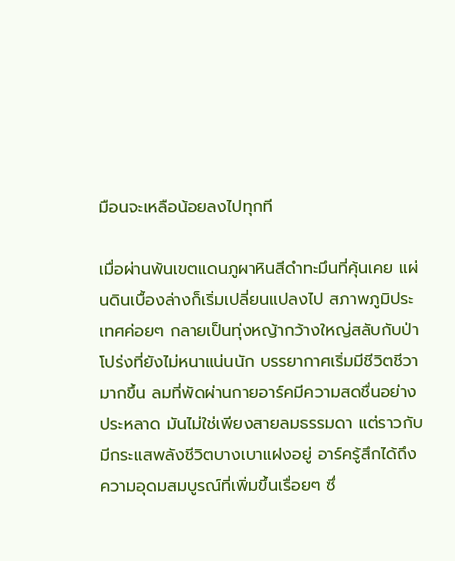มือนจะเหลือน้อยลงไปทุกที

เมื่อผ่านพ้นเขตแดนภูผาหินสีดำทะมึนที่คุ้นเคย แผ่นดินเบื้องล่างก็เริ่มเปลี่ยนแปลงไป สภาพภูมิประเทศค่อยๆ กลายเป็นทุ่งหญ้ากว้างใหญ่สลับกับป่าโปร่งที่ยังไม่หนาแน่นนัก บรรยากาศเริ่มมีชีวิตชีวามากขึ้น ลมที่พัดผ่านกายอาร์คมีความสดชื่นอย่างประหลาด มันไม่ใช่เพียงสายลมธรรมดา แต่ราวกับมีกระแสพลังชีวิตบางเบาแฝงอยู่ อาร์ครู้สึกได้ถึงความอุดมสมบูรณ์ที่เพิ่มขึ้นเรื่อยๆ ซึ่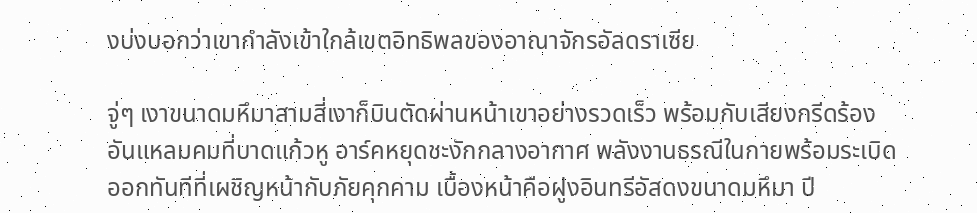งบ่งบอกว่าเขากำลังเข้าใกล้เขตอิทธิพลของอาณาจักรอัลดราเซีย

จู่ๆ เงาขนาดมหึมาสามสี่เงาก็บินตัดผ่านหน้าเขาอย่างรวดเร็ว พร้อมกับเสียงกรีดร้องอันแหลมคมที่บาดแก้วหู อาร์คหยุดชะงักกลางอากาศ พลังงานธรณีในกายพร้อมระเบิดออกทันทีที่เผชิญหน้ากับภัยคุกคาม เบื้องหน้าคือฝูงอินทรีอัสดงขนาดมหึมา ปี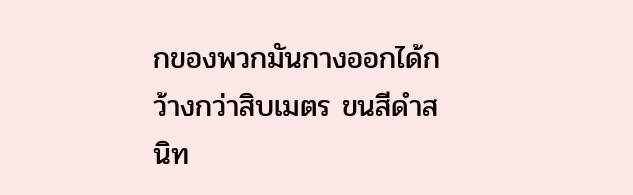กของพวกมันกางออกได้กว้างกว่าสิบเมตร ขนสีดำสนิท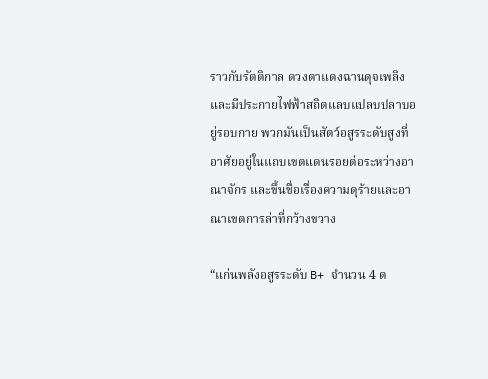ราวกับรัตติกาล ดวงตาแดงฉานดุจเพลิง และมีประกายไฟฟ้าสถิตแลบแปลบปลาบอยู่รอบกาย พวกมันเป็นสัตว์อสูรระดับสูงที่อาศัยอยู่ในแถบเขตแดนรอยต่อระหว่างอาณาจักร และขึ้นชื่อเรื่องความดุร้ายและอาณาเขตการล่าที่กว้างขวาง

“แก่นพลังอสูรระดับ B+ จำนวน 4 ต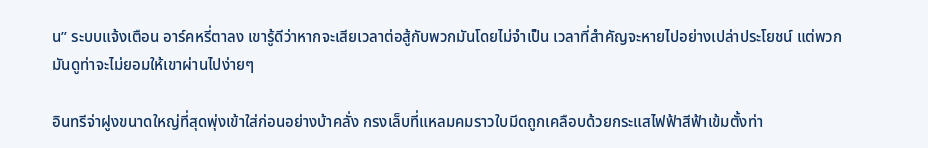น” ระบบแจ้งเตือน อาร์คหรี่ตาลง เขารู้ดีว่าหากจะเสียเวลาต่อสู้กับพวกมันโดยไม่จำเป็น เวลาที่สำคัญจะหายไปอย่างเปล่าประโยชน์ แต่พวกมันดูท่าจะไม่ยอมให้เขาผ่านไปง่ายๆ

อินทรีจ่าฝูงขนาดใหญ่ที่สุดพุ่งเข้าใส่ก่อนอย่างบ้าคลั่ง กรงเล็บที่แหลมคมราวใบมีดถูกเคลือบด้วยกระแสไฟฟ้าสีฟ้าเข้มตั้งท่า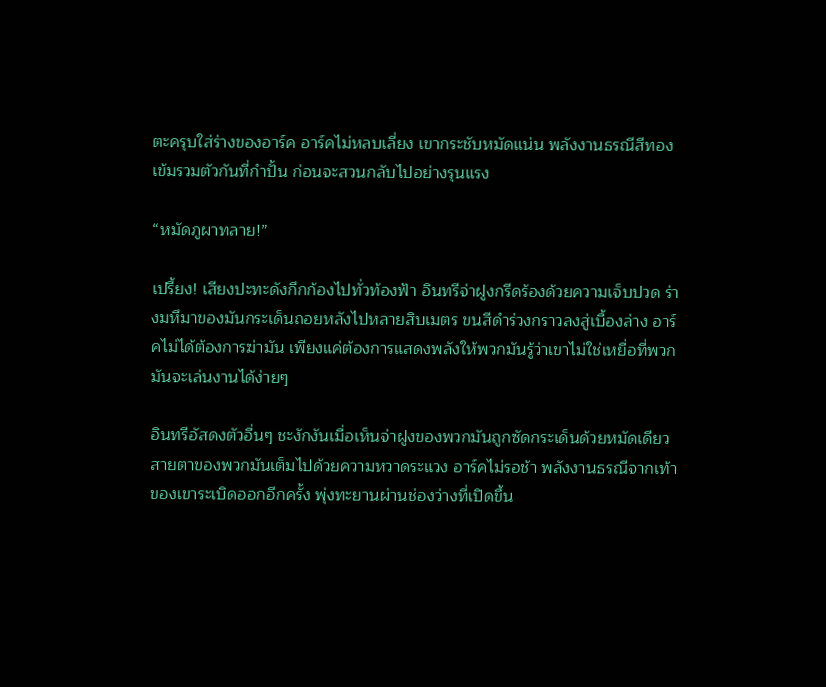ตะครุบใส่ร่างของอาร์ค อาร์คไม่หลบเลี่ยง เขากระชับหมัดแน่น พลังงานธรณีสีทองเข้มรวมตัวกันที่กำปั้น ก่อนจะสวนกลับไปอย่างรุนแรง

“หมัดภูผาทลาย!”

เปรี้ยง! เสียงปะทะดังกึกก้องไปทั่วท้องฟ้า อินทรีจ่าฝูงกรีดร้องด้วยความเจ็บปวด ร่างมหึมาของมันกระเด็นถอยหลังไปหลายสิบเมตร ขนสีดำร่วงกราวลงสู่เบื้องล่าง อาร์คไม่ได้ต้องการฆ่ามัน เพียงแค่ต้องการแสดงพลังให้พวกมันรู้ว่าเขาไม่ใช่เหยื่อที่พวกมันจะเล่นงานได้ง่ายๆ

อินทรีอัสดงตัวอื่นๆ ชะงักงันเมื่อเห็นจ่าฝูงของพวกมันถูกซัดกระเด็นด้วยหมัดเดียว สายตาของพวกมันเต็มไปด้วยความหวาดระแวง อาร์คไม่รอช้า พลังงานธรณีจากเท้าของเขาระเบิดออกอีกครั้ง พุ่งทะยานผ่านช่องว่างที่เปิดขึ้น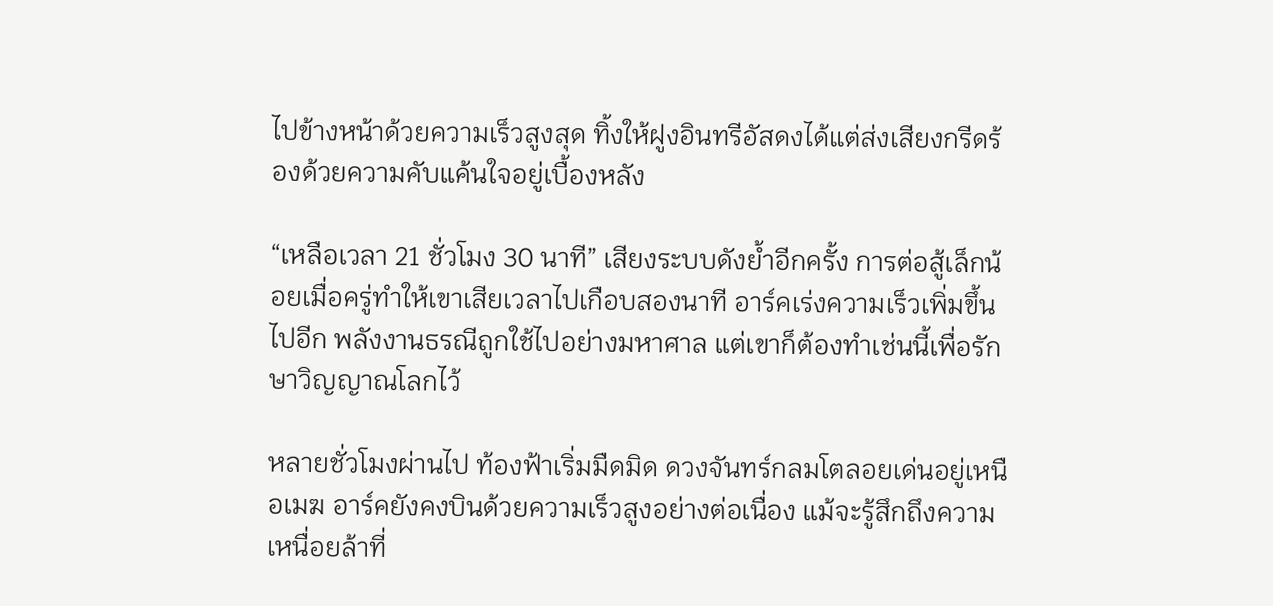ไปข้างหน้าด้วยความเร็วสูงสุด ทิ้งให้ฝูงอินทรีอัสดงได้แต่ส่งเสียงกรีดร้องด้วยความคับแค้นใจอยู่เบื้องหลัง

“เหลือเวลา 21 ชั่วโมง 30 นาที” เสียงระบบดังย้ำอีกครั้ง การต่อสู้เล็กน้อยเมื่อครู่ทำให้เขาเสียเวลาไปเกือบสองนาที อาร์คเร่งความเร็วเพิ่มขึ้นไปอีก พลังงานธรณีถูกใช้ไปอย่างมหาศาล แต่เขาก็ต้องทำเช่นนี้เพื่อรักษาวิญญาณโลกไว้

หลายชั่วโมงผ่านไป ท้องฟ้าเริ่มมืดมิด ดวงจันทร์กลมโตลอยเด่นอยู่เหนือเมฆ อาร์คยังคงบินด้วยความเร็วสูงอย่างต่อเนื่อง แม้จะรู้สึกถึงความเหนื่อยล้าที่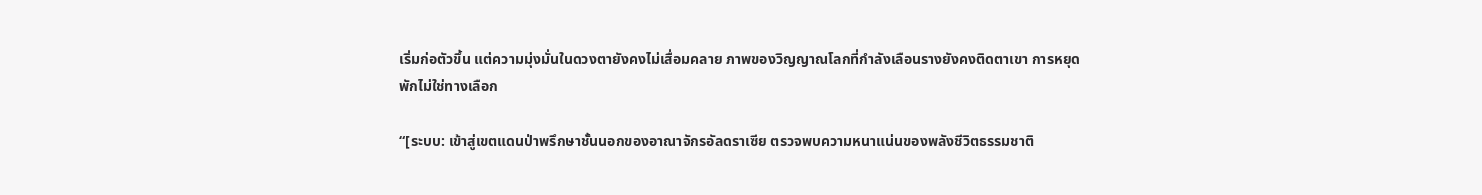เริ่มก่อตัวขึ้น แต่ความมุ่งมั่นในดวงตายังคงไม่เสื่อมคลาย ภาพของวิญญาณโลกที่กำลังเลือนรางยังคงติดตาเขา การหยุดพักไม่ใช่ทางเลือก

“[ระบบ: เข้าสู่เขตแดนป่าพรึกษาชั้นนอกของอาณาจักรอัลดราเซีย ตรวจพบความหนาแน่นของพลังชีวิตธรรมชาติ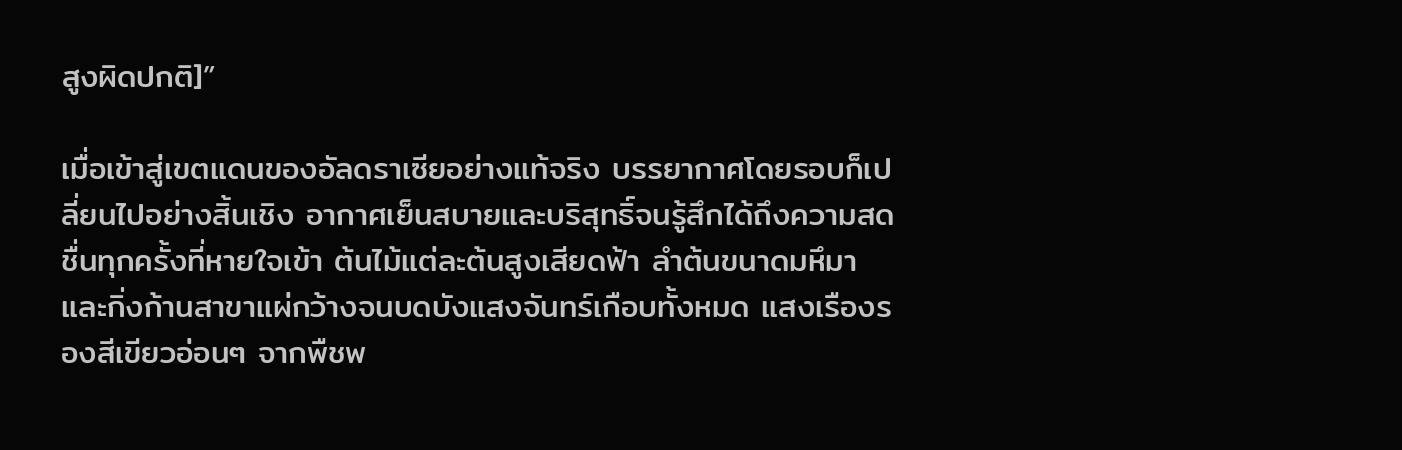สูงผิดปกติ]”

เมื่อเข้าสู่เขตแดนของอัลดราเซียอย่างแท้จริง บรรยากาศโดยรอบก็เปลี่ยนไปอย่างสิ้นเชิง อากาศเย็นสบายและบริสุทธิ์จนรู้สึกได้ถึงความสดชื่นทุกครั้งที่หายใจเข้า ต้นไม้แต่ละต้นสูงเสียดฟ้า ลำต้นขนาดมหึมาและกิ่งก้านสาขาแผ่กว้างจนบดบังแสงจันทร์เกือบทั้งหมด แสงเรืองรองสีเขียวอ่อนๆ จากพืชพ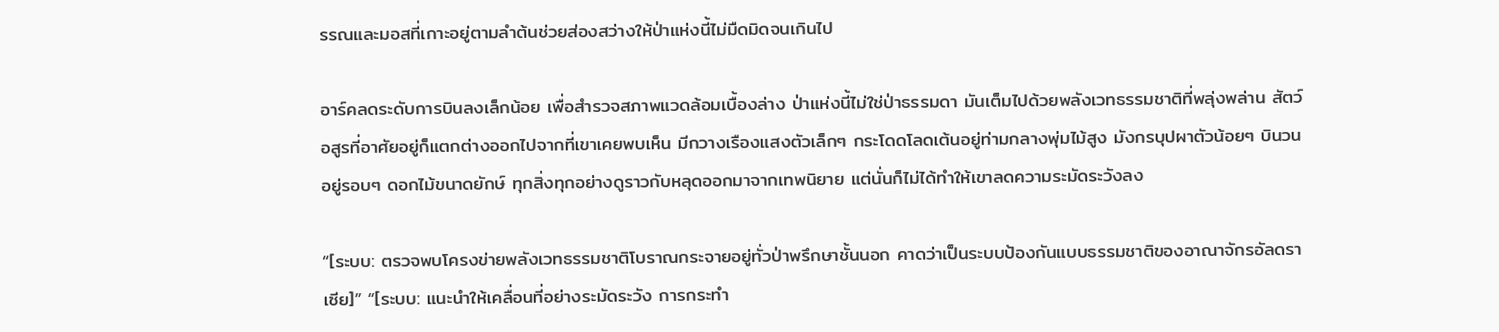รรณและมอสที่เกาะอยู่ตามลำต้นช่วยส่องสว่างให้ป่าแห่งนี้ไม่มืดมิดจนเกินไป

อาร์คลดระดับการบินลงเล็กน้อย เพื่อสำรวจสภาพแวดล้อมเบื้องล่าง ป่าแห่งนี้ไม่ใช่ป่าธรรมดา มันเต็มไปด้วยพลังเวทธรรมชาติที่พลุ่งพล่าน สัตว์อสูรที่อาศัยอยู่ก็แตกต่างออกไปจากที่เขาเคยพบเห็น มีกวางเรืองแสงตัวเล็กๆ กระโดดโลดเต้นอยู่ท่ามกลางพุ่มไม้สูง มังกรบุปผาตัวน้อยๆ บินวนอยู่รอบๆ ดอกไม้ขนาดยักษ์ ทุกสิ่งทุกอย่างดูราวกับหลุดออกมาจากเทพนิยาย แต่นั่นก็ไม่ได้ทำให้เขาลดความระมัดระวังลง

“[ระบบ: ตรวจพบโครงข่ายพลังเวทธรรมชาติโบราณกระจายอยู่ทั่วป่าพรึกษาชั้นนอก คาดว่าเป็นระบบป้องกันแบบธรรมชาติของอาณาจักรอัลดราเซีย]” “[ระบบ: แนะนำให้เคลื่อนที่อย่างระมัดระวัง การกระทำ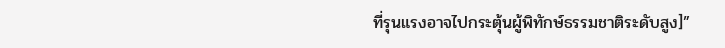ที่รุนแรงอาจไปกระตุ้นผู้พิทักษ์ธรรมชาติระดับสูง]”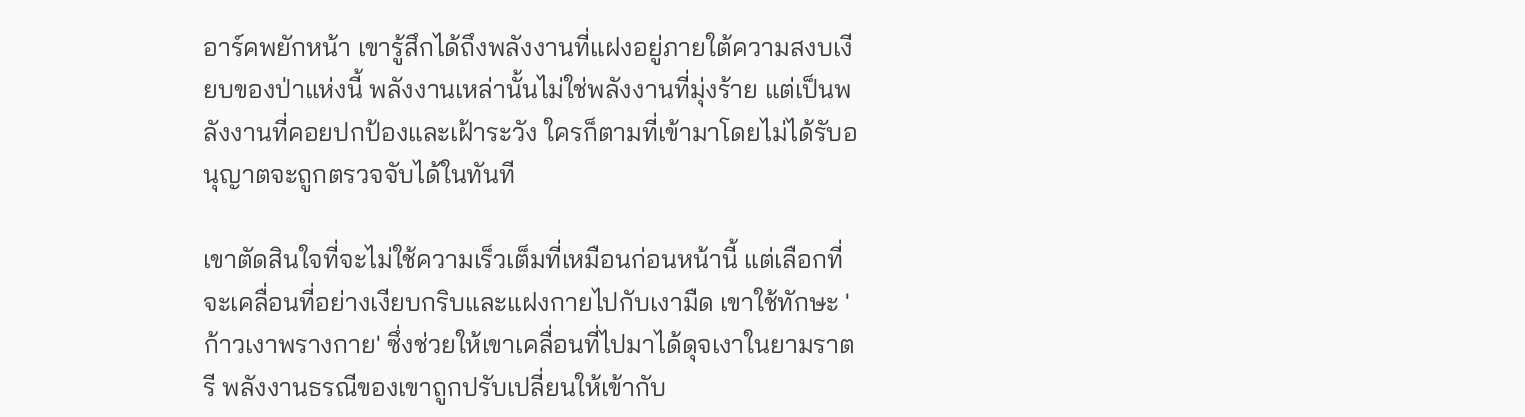อาร์คพยักหน้า เขารู้สึกได้ถึงพลังงานที่แฝงอยู่ภายใต้ความสงบเงียบของป่าแห่งนี้ พลังงานเหล่านั้นไม่ใช่พลังงานที่มุ่งร้าย แต่เป็นพลังงานที่คอยปกป้องและเฝ้าระวัง ใครก็ตามที่เข้ามาโดยไม่ได้รับอนุญาตจะถูกตรวจจับได้ในทันที

เขาตัดสินใจที่จะไม่ใช้ความเร็วเต็มที่เหมือนก่อนหน้านี้ แต่เลือกที่จะเคลื่อนที่อย่างเงียบกริบและแฝงกายไปกับเงามืด เขาใช้ทักษะ 'ก้าวเงาพรางกาย' ซึ่งช่วยให้เขาเคลื่อนที่ไปมาได้ดุจเงาในยามราตรี พลังงานธรณีของเขาถูกปรับเปลี่ยนให้เข้ากับ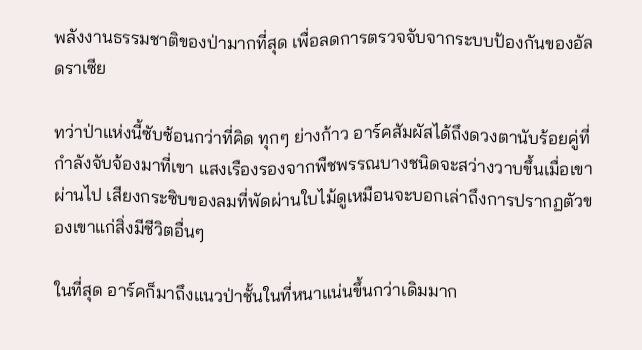พลังงานธรรมชาติของป่ามากที่สุด เพื่อลดการตรวจจับจากระบบป้องกันของอัลดราเซีย

ทว่าป่าแห่งนี้ซับซ้อนกว่าที่คิด ทุกๆ ย่างก้าว อาร์คสัมผัสได้ถึงดวงตานับร้อยคู่ที่กำลังจับจ้องมาที่เขา แสงเรืองรองจากพืชพรรณบางชนิดจะสว่างวาบขึ้นเมื่อเขาผ่านไป เสียงกระซิบของลมที่พัดผ่านใบไม้ดูเหมือนจะบอกเล่าถึงการปรากฏตัวของเขาแก่สิ่งมีชีวิตอื่นๆ

ในที่สุด อาร์คก็มาถึงแนวป่าชั้นในที่หนาแน่นขึ้นกว่าเดิมมาก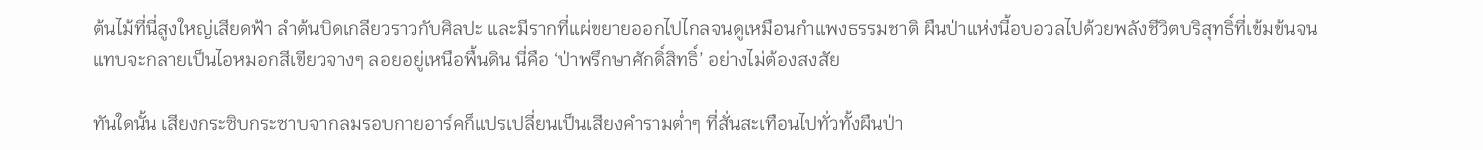ต้นไม้ที่นี่สูงใหญ่เสียดฟ้า ลำต้นบิดเกลียวราวกับศิลปะ และมีรากที่แผ่ขยายออกไปไกลจนดูเหมือนกำแพงธรรมชาติ ผืนป่าแห่งนี้อบอวลไปด้วยพลังชีวิตบริสุทธิ์ที่เข้มข้นจนแทบจะกลายเป็นไอหมอกสีเขียวจางๆ ลอยอยู่เหนือพื้นดิน นี่คือ ‘ป่าพรึกษาศักดิ์สิทธิ์’ อย่างไม่ต้องสงสัย

ทันใดนั้น เสียงกระซิบกระซาบจากลมรอบกายอาร์คก็แปรเปลี่ยนเป็นเสียงคำรามต่ำๆ ที่สั่นสะเทือนไปทั่วทั้งผืนป่า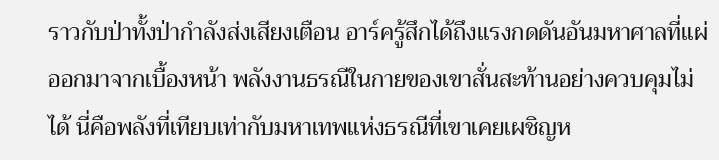ราวกับป่าทั้งป่ากำลังส่งเสียงเตือน อาร์ครู้สึกได้ถึงแรงกดดันอันมหาศาลที่แผ่ออกมาจากเบื้องหน้า พลังงานธรณีในกายของเขาสั่นสะท้านอย่างควบคุมไม่ได้ นี่คือพลังที่เทียบเท่ากับมหาเทพแห่งธรณีที่เขาเคยเผชิญห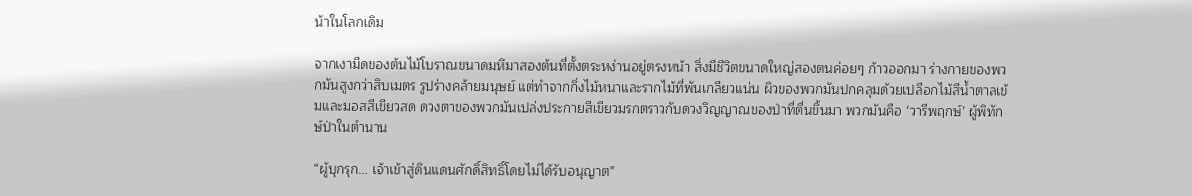น้าในโลกเดิม

จากเงามืดของต้นไม้โบราณขนาดมหึมาสองต้นที่ตั้งตระหง่านอยู่ตรงหน้า สิ่งมีชีวิตขนาดใหญ่สองตนค่อยๆ ก้าวออกมา ร่างกายของพวกมันสูงกว่าสิบเมตร รูปร่างคล้ายมนุษย์ แต่ทำจากกิ่งไม้หนาและรากไม้ที่พันเกลียวแน่น ผิวของพวกมันปกคลุมด้วยเปลือกไม้สีน้ำตาลเข้มและมอสสีเขียวสด ดวงตาของพวกมันเปล่งประกายสีเขียวมรกตราวกับดวงวิญญาณของป่าที่ตื่นขึ้นมา พวกมันคือ ‘วารีพฤกษ์’ ผู้พิทักษ์ป่าในตำนาน

“ผู้บุกรุก... เจ้าเข้าสู่ดินแดนศักดิ์สิทธิ์โดยไม่ได้รับอนุญาต”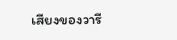เสียงของวารี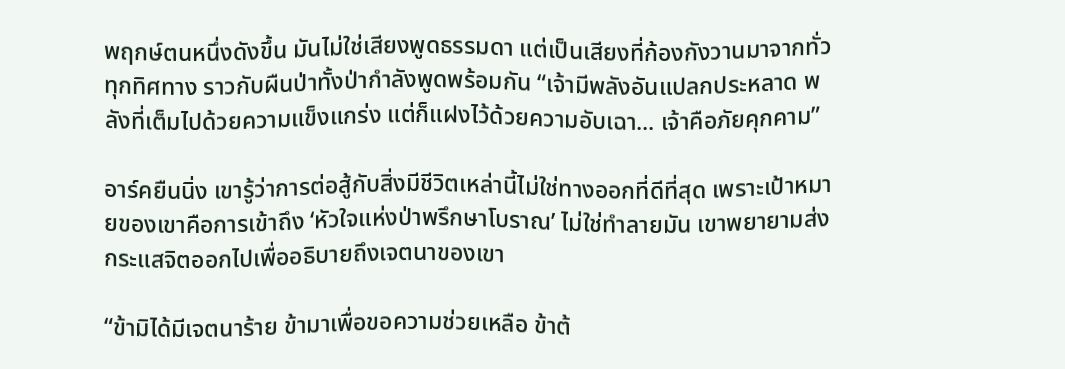พฤกษ์ตนหนึ่งดังขึ้น มันไม่ใช่เสียงพูดธรรมดา แต่เป็นเสียงที่ก้องกังวานมาจากทั่วทุกทิศทาง ราวกับผืนป่าทั้งป่ากำลังพูดพร้อมกัน “เจ้ามีพลังอันแปลกประหลาด พลังที่เต็มไปด้วยความแข็งแกร่ง แต่ก็แฝงไว้ด้วยความอับเฉา... เจ้าคือภัยคุกคาม”

อาร์คยืนนิ่ง เขารู้ว่าการต่อสู้กับสิ่งมีชีวิตเหล่านี้ไม่ใช่ทางออกที่ดีที่สุด เพราะเป้าหมายของเขาคือการเข้าถึง ‘หัวใจแห่งป่าพรึกษาโบราณ’ ไม่ใช่ทำลายมัน เขาพยายามส่งกระแสจิตออกไปเพื่ออธิบายถึงเจตนาของเขา

“ข้ามิได้มีเจตนาร้าย ข้ามาเพื่อขอความช่วยเหลือ ข้าต้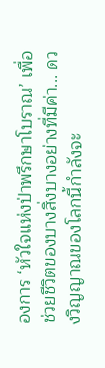องการ ‘หัวใจแห่งป่าพรึกษาโบราณ’ เพื่อช่วยชีวิตของบางสิ่งบางอย่างที่มีค่า... ดวงวิญญาณของโลกนี้กำลังจะ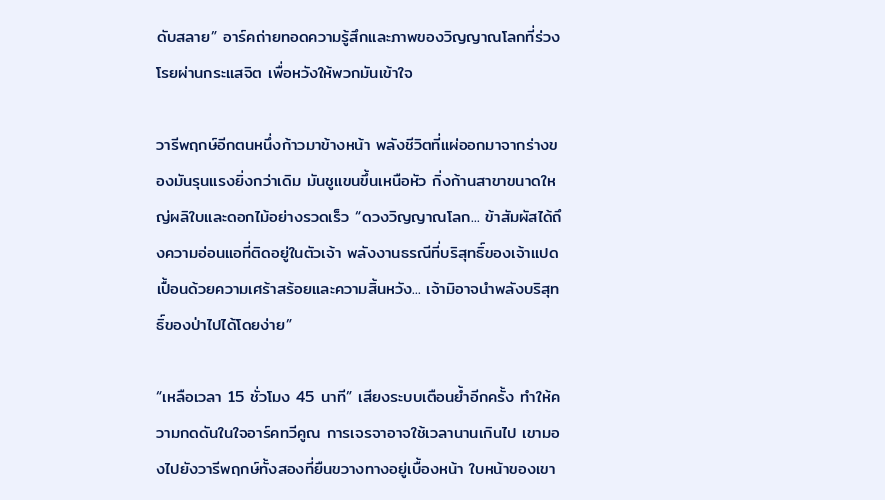ดับสลาย” อาร์คถ่ายทอดความรู้สึกและภาพของวิญญาณโลกที่ร่วงโรยผ่านกระแสจิต เพื่อหวังให้พวกมันเข้าใจ

วารีพฤกษ์อีกตนหนึ่งก้าวมาข้างหน้า พลังชีวิตที่แผ่ออกมาจากร่างของมันรุนแรงยิ่งกว่าเดิม มันชูแขนขึ้นเหนือหัว กิ่งก้านสาขาขนาดใหญ่ผลิใบและดอกไม้อย่างรวดเร็ว “ดวงวิญญาณโลก... ข้าสัมผัสได้ถึงความอ่อนแอที่ติดอยู่ในตัวเจ้า พลังงานธรณีที่บริสุทธิ์ของเจ้าแปดเปื้อนด้วยความเศร้าสร้อยและความสิ้นหวัง... เจ้ามิอาจนำพลังบริสุทธิ์ของป่าไปได้โดยง่าย”

“เหลือเวลา 15 ชั่วโมง 45 นาที” เสียงระบบเตือนย้ำอีกครั้ง ทำให้ความกดดันในใจอาร์คทวีคูณ การเจรจาอาจใช้เวลานานเกินไป เขามองไปยังวารีพฤกษ์ทั้งสองที่ยืนขวางทางอยู่เบื้องหน้า ใบหน้าของเขา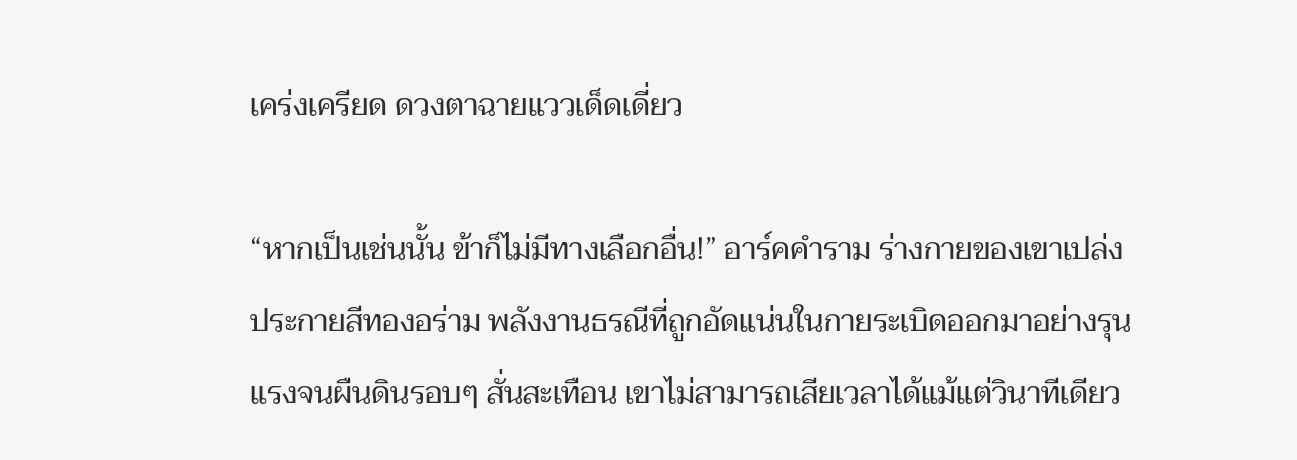เคร่งเครียด ดวงตาฉายแววเด็ดเดี่ยว

“หากเป็นเช่นนั้น ข้าก็ไม่มีทางเลือกอื่น!” อาร์คคำราม ร่างกายของเขาเปล่งประกายสีทองอร่าม พลังงานธรณีที่ถูกอัดแน่นในกายระเบิดออกมาอย่างรุนแรงจนผืนดินรอบๆ สั่นสะเทือน เขาไม่สามารถเสียเวลาได้แม้แต่วินาทีเดียว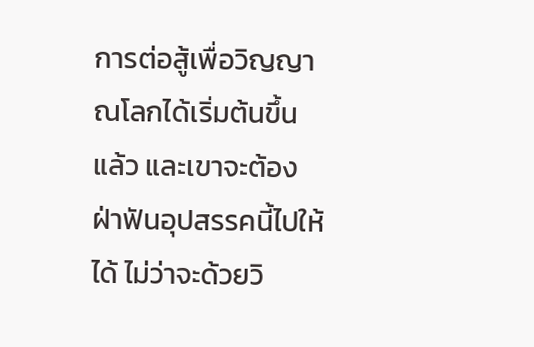การต่อสู้เพื่อวิญญาณโลกได้เริ่มต้นขึ้นแล้ว และเขาจะต้องฝ่าฟันอุปสรรคนี้ไปให้ได้ ไม่ว่าจะด้วยวิ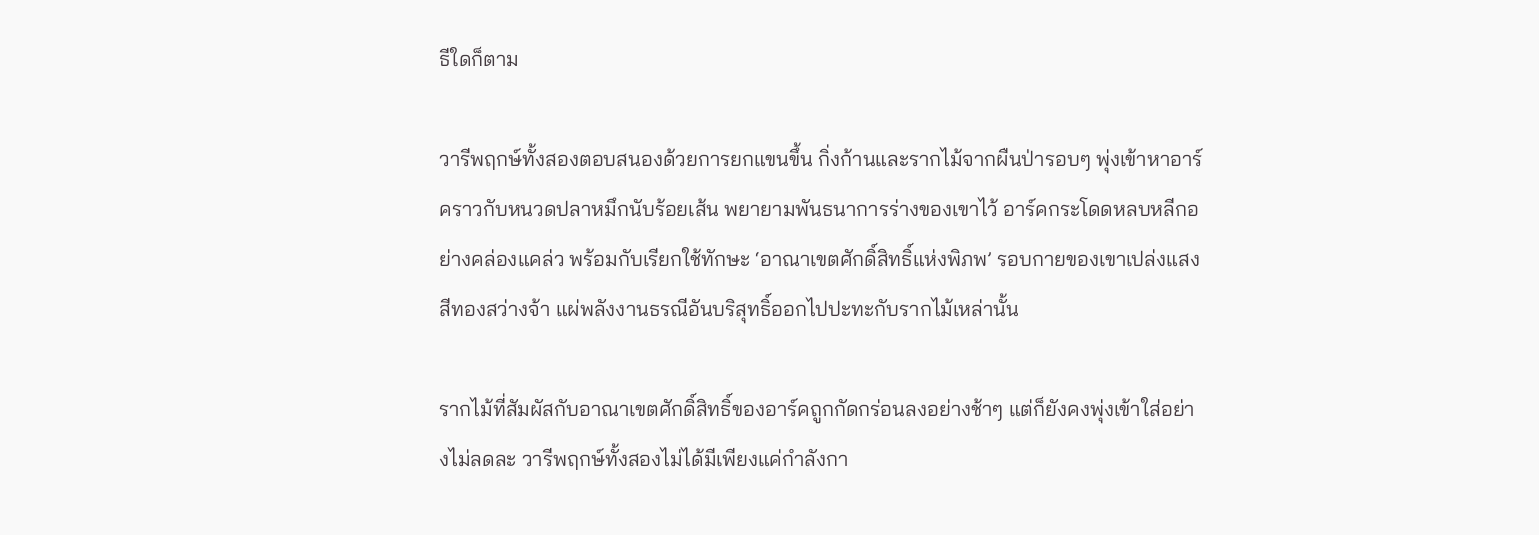ธีใดก็ตาม

วารีพฤกษ์ทั้งสองตอบสนองด้วยการยกแขนขึ้น กิ่งก้านและรากไม้จากผืนป่ารอบๆ พุ่งเข้าหาอาร์คราวกับหนวดปลาหมึกนับร้อยเส้น พยายามพันธนาการร่างของเขาไว้ อาร์คกระโดดหลบหลีกอย่างคล่องแคล่ว พร้อมกับเรียกใช้ทักษะ ‘อาณาเขตศักดิ์สิทธิ์แห่งพิภพ’ รอบกายของเขาเปล่งแสงสีทองสว่างจ้า แผ่พลังงานธรณีอันบริสุทธิ์ออกไปปะทะกับรากไม้เหล่านั้น

รากไม้ที่สัมผัสกับอาณาเขตศักดิ์สิทธิ์ของอาร์คถูกกัดกร่อนลงอย่างช้าๆ แต่ก็ยังคงพุ่งเข้าใส่อย่างไม่ลดละ วารีพฤกษ์ทั้งสองไม่ได้มีเพียงแค่กำลังกา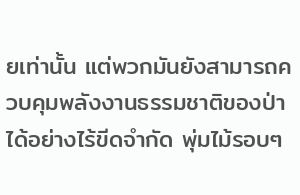ยเท่านั้น แต่พวกมันยังสามารถควบคุมพลังงานธรรมชาติของป่าได้อย่างไร้ขีดจำกัด พุ่มไม้รอบๆ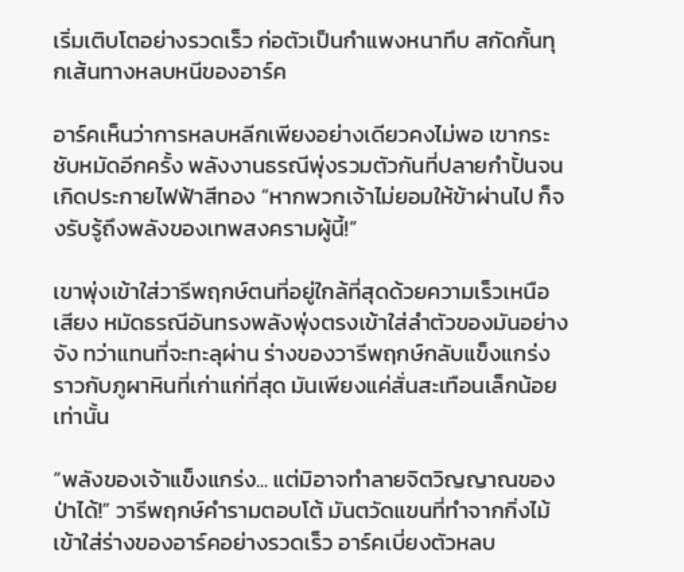เริ่มเติบโตอย่างรวดเร็ว ก่อตัวเป็นกำแพงหนาทึบ สกัดกั้นทุกเส้นทางหลบหนีของอาร์ค

อาร์คเห็นว่าการหลบหลีกเพียงอย่างเดียวคงไม่พอ เขากระชับหมัดอีกครั้ง พลังงานธรณีพุ่งรวมตัวกันที่ปลายกำปั้นจนเกิดประกายไฟฟ้าสีทอง “หากพวกเจ้าไม่ยอมให้ข้าผ่านไป ก็จงรับรู้ถึงพลังของเทพสงครามผู้นี้!”

เขาพุ่งเข้าใส่วารีพฤกษ์ตนที่อยู่ใกล้ที่สุดด้วยความเร็วเหนือเสียง หมัดธรณีอันทรงพลังพุ่งตรงเข้าใส่ลำตัวของมันอย่างจัง ทว่าแทนที่จะทะลุผ่าน ร่างของวารีพฤกษ์กลับแข็งแกร่งราวกับภูผาหินที่เก่าแก่ที่สุด มันเพียงแค่สั่นสะเทือนเล็กน้อยเท่านั้น

“พลังของเจ้าแข็งแกร่ง... แต่มิอาจทำลายจิตวิญญาณของป่าได้!” วารีพฤกษ์คำรามตอบโต้ มันตวัดแขนที่ทำจากกิ่งไม้เข้าใส่ร่างของอาร์คอย่างรวดเร็ว อาร์คเบี่ยงตัวหลบ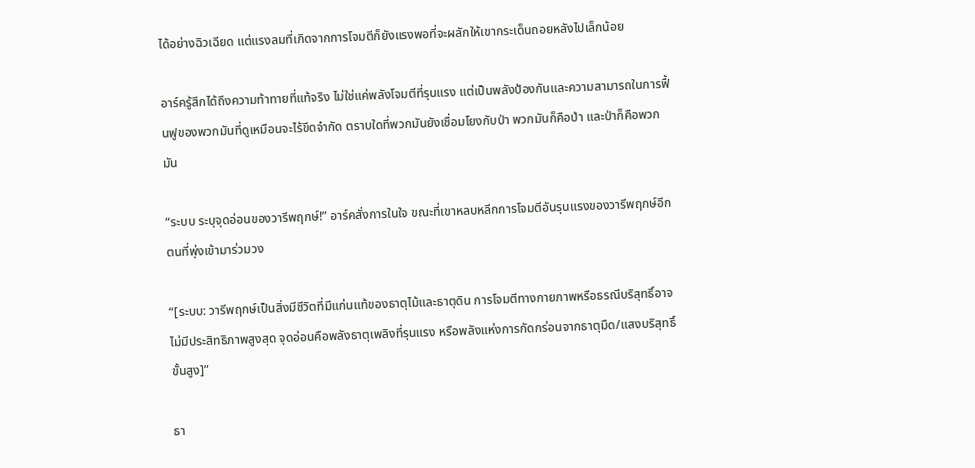ได้อย่างฉิวเฉียด แต่แรงลมที่เกิดจากการโจมตีก็ยังแรงพอที่จะผลักให้เขากระเด็นถอยหลังไปเล็กน้อย

อาร์ครู้สึกได้ถึงความท้าทายที่แท้จริง ไม่ใช่แค่พลังโจมตีที่รุนแรง แต่เป็นพลังป้องกันและความสามารถในการฟื้นฟูของพวกมันที่ดูเหมือนจะไร้ขีดจำกัด ตราบใดที่พวกมันยังเชื่อมโยงกับป่า พวกมันก็คือป่า และป่าก็คือพวกมัน

“ระบบ ระบุจุดอ่อนของวารีพฤกษ์!” อาร์คสั่งการในใจ ขณะที่เขาหลบหลีกการโจมตีอันรุนแรงของวารีพฤกษ์อีกตนที่พุ่งเข้ามาร่วมวง

“[ระบบ: วารีพฤกษ์เป็นสิ่งมีชีวิตที่มีแก่นแท้ของธาตุไม้และธาตุดิน การโจมตีทางกายภาพหรือธรณีบริสุทธิ์อาจไม่มีประสิทธิภาพสูงสุด จุดอ่อนคือพลังธาตุเพลิงที่รุนแรง หรือพลังแห่งการกัดกร่อนจากธาตุมืด/แสงบริสุทธิ์ขั้นสูง]”

ธา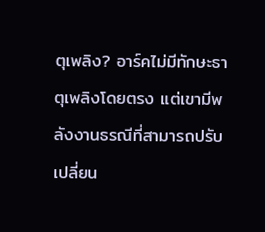ตุเพลิง? อาร์คไม่มีทักษะธาตุเพลิงโดยตรง แต่เขามีพลังงานธรณีที่สามารถปรับเปลี่ยน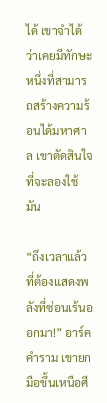ได้ เขาจำได้ว่าเคยมีทักษะหนึ่งที่สามารถสร้างความร้อนได้มหาศาล เขาตัดสินใจที่จะลองใช้มัน

“ถึงเวลาแล้วที่ต้องแสดงพลังที่ซ่อนเร้นออกมา!” อาร์คคำราม เขายกมือขึ้นเหนือศี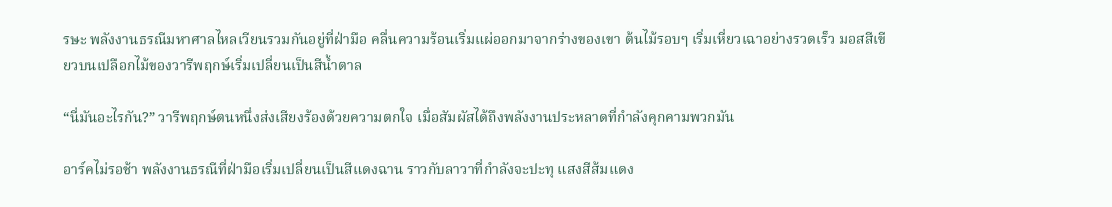รษะ พลังงานธรณีมหาศาลไหลเวียนรวมกันอยู่ที่ฝ่ามือ คลื่นความร้อนเริ่มแผ่ออกมาจากร่างของเขา ต้นไม้รอบๆ เริ่มเหี่ยวเฉาอย่างรวดเร็ว มอสสีเขียวบนเปลือกไม้ของวารีพฤกษ์เริ่มเปลี่ยนเป็นสีน้ำตาล

“นี่มันอะไรกัน?” วารีพฤกษ์ตนหนึ่งส่งเสียงร้องด้วยความตกใจ เมื่อสัมผัสได้ถึงพลังงานประหลาดที่กำลังคุกคามพวกมัน

อาร์คไม่รอช้า พลังงานธรณีที่ฝ่ามือเริ่มเปลี่ยนเป็นสีแดงฉาน ราวกับลาวาที่กำลังจะปะทุ แสงสีส้มแดง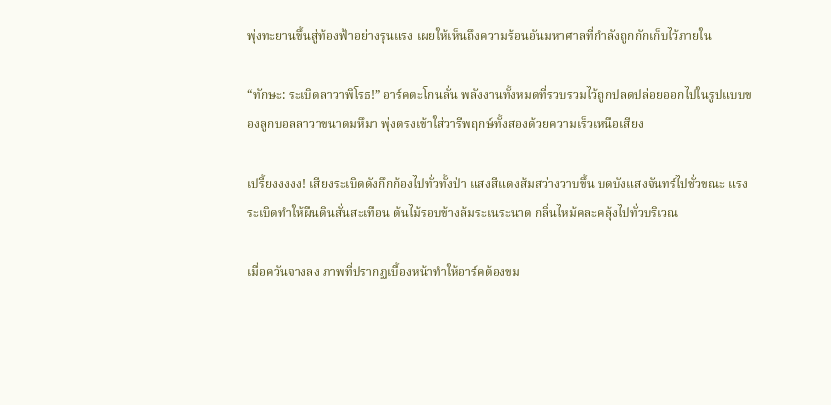พุ่งทะยานขึ้นสู่ท้องฟ้าอย่างรุนแรง เผยให้เห็นถึงความร้อนอันมหาศาลที่กำลังถูกกักเก็บไว้ภายใน

“ทักษะ: ระเบิดลาวาพิโรธ!” อาร์คตะโกนลั่น พลังงานทั้งหมดที่รวบรวมไว้ถูกปลดปล่อยออกไปในรูปแบบของลูกบอลลาวาขนาดมหึมา พุ่งตรงเข้าใส่วารีพฤกษ์ทั้งสองด้วยความเร็วเหนือเสียง

เปรี้ยงงงงง! เสียงระเบิดดังกึกก้องไปทั่วทั้งป่า แสงสีแดงส้มสว่างวาบขึ้น บดบังแสงจันทร์ไปชั่วขณะ แรงระเบิดทำให้ผืนดินสั่นสะเทือน ต้นไม้รอบข้างล้มระเนระนาด กลิ่นไหม้คละคลุ้งไปทั่วบริเวณ

เมื่อควันจางลง ภาพที่ปรากฏเบื้องหน้าทำให้อาร์คต้องขม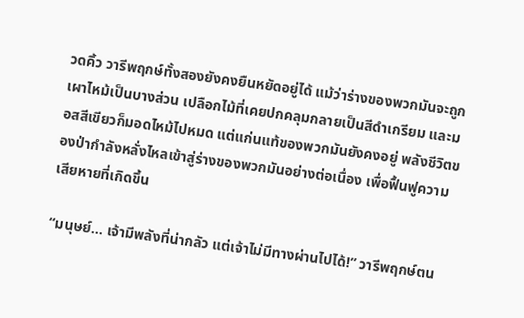วดคิ้ว วารีพฤกษ์ทั้งสองยังคงยืนหยัดอยู่ได้ แม้ว่าร่างของพวกมันจะถูกเผาไหม้เป็นบางส่วน เปลือกไม้ที่เคยปกคลุมกลายเป็นสีดำเกรียม และมอสสีเขียวก็มอดไหม้ไปหมด แต่แก่นแท้ของพวกมันยังคงอยู่ พลังชีวิตของป่ากำลังหลั่งไหลเข้าสู่ร่างของพวกมันอย่างต่อเนื่อง เพื่อฟื้นฟูความเสียหายที่เกิดขึ้น

“มนุษย์... เจ้ามีพลังที่น่ากลัว แต่เจ้าไม่มีทางผ่านไปได้!” วารีพฤกษ์ตน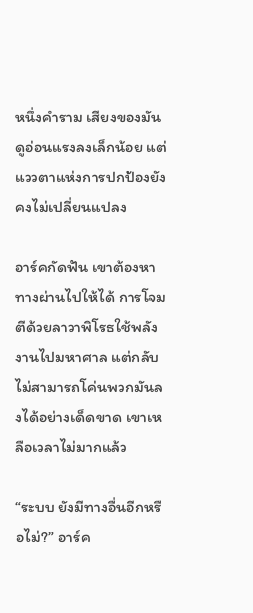หนึ่งคำราม เสียงของมันดูอ่อนแรงลงเล็กน้อย แต่แววตาแห่งการปกป้องยังคงไม่เปลี่ยนแปลง

อาร์คกัดฟัน เขาต้องหาทางผ่านไปให้ได้ การโจมตีด้วยลาวาพิโรธใช้พลังงานไปมหาศาล แต่กลับไม่สามารถโค่นพวกมันลงได้อย่างเด็ดขาด เขาเหลือเวลาไม่มากแล้ว

“ระบบ ยังมีทางอื่นอีกหรือไม่?” อาร์ค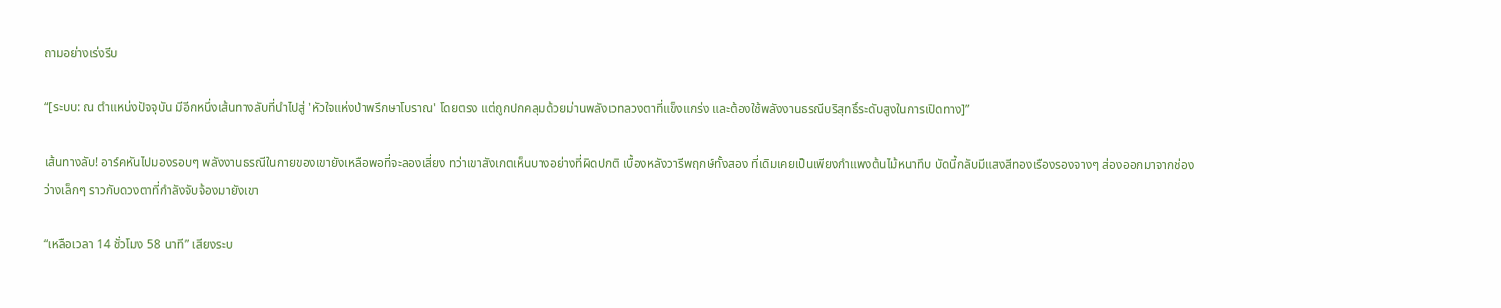ถามอย่างเร่งรีบ

“[ระบบ: ณ ตำแหน่งปัจจุบัน มีอีกหนึ่งเส้นทางลับที่นำไปสู่ 'หัวใจแห่งป่าพรึกษาโบราณ' โดยตรง แต่ถูกปกคลุมด้วยม่านพลังเวทลวงตาที่แข็งแกร่ง และต้องใช้พลังงานธรณีบริสุทธิ์ระดับสูงในการเปิดทาง]”

เส้นทางลับ! อาร์คหันไปมองรอบๆ พลังงานธรณีในกายของเขายังเหลือพอที่จะลองเสี่ยง ทว่าเขาสังเกตเห็นบางอย่างที่ผิดปกติ เบื้องหลังวารีพฤกษ์ทั้งสอง ที่เดิมเคยเป็นเพียงกำแพงต้นไม้หนาทึบ บัดนี้กลับมีแสงสีทองเรืองรองจางๆ ส่องออกมาจากช่องว่างเล็กๆ ราวกับดวงตาที่กำลังจับจ้องมายังเขา

“เหลือเวลา 14 ชั่วโมง 58 นาที” เสียงระบ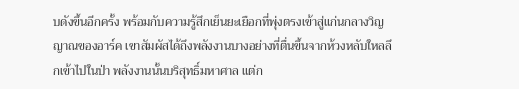บดังขึ้นอีกครั้ง พร้อมกับความรู้สึกเย็นยะเยือกที่พุ่งตรงเข้าสู่แก่นกลางวิญญาณของอาร์ค เขาสัมผัสได้ถึงพลังงานบางอย่างที่ตื่นขึ้นจากห้วงหลับใหลลึกเข้าไปในป่า พลังงานนั้นบริสุทธิ์มหาศาล แต่ก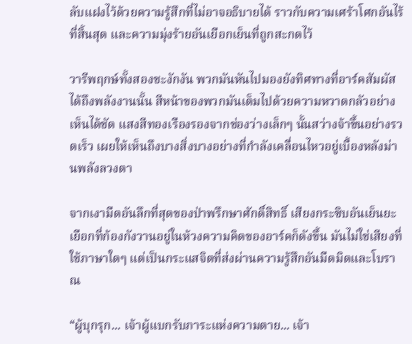ลับแฝงไว้ด้วยความรู้สึกที่ไม่อาจอธิบายได้ ราวกับความเศร้าโศกอันไร้ที่สิ้นสุด และความมุ่งร้ายอันเยือกเย็นที่ถูกสะกดไว้

วารีพฤกษ์ทั้งสองชะงักงัน พวกมันหันไปมองยังทิศทางที่อาร์คสัมผัสได้ถึงพลังงานนั้น สีหน้าของพวกมันเต็มไปด้วยความหวาดกลัวอย่างเห็นได้ชัด แสงสีทองเรืองรองจากช่องว่างเล็กๆ นั้นสว่างจ้าขึ้นอย่างรวดเร็ว เผยให้เห็นถึงบางสิ่งบางอย่างที่กำลังเคลื่อนไหวอยู่เบื้องหลังม่านพลังลวงตา

จากเงามืดอันลึกที่สุดของป่าพรึกษาศักดิ์สิทธิ์ เสียงกระซิบอันเย็นยะเยือกที่ก้องกังวานอยู่ในห้วงความคิดของอาร์คก็ดังขึ้น มันไม่ใช่เสียงที่ใช้ภาษาใดๆ แต่เป็นกระแสจิตที่ส่งผ่านความรู้สึกอันมืดมิดและโบราณ

“ผู้บุกรุก... เจ้าผู้แบกรับภาระแห่งความตาย... เจ้า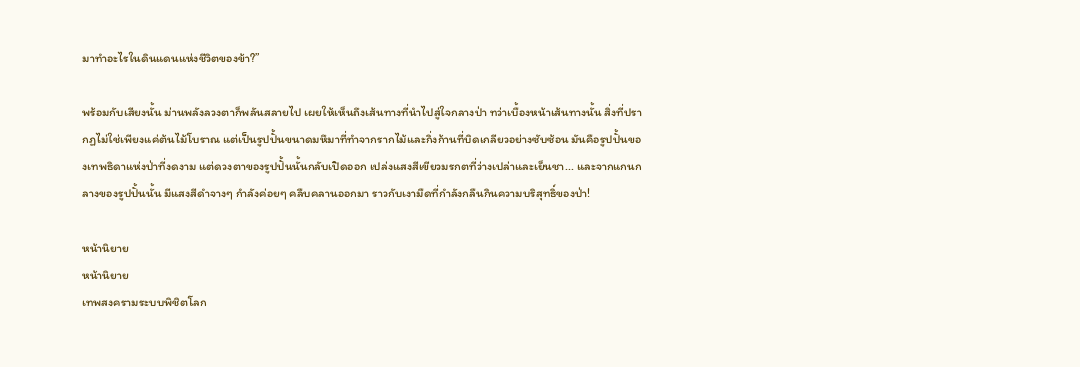มาทำอะไรในดินแดนแห่งชีวิตของข้า?”

พร้อมกับเสียงนั้น ม่านพลังลวงตาก็พลันสลายไป เผยให้เห็นถึงเส้นทางที่นำไปสู่ใจกลางป่า ทว่าเบื้องหน้าเส้นทางนั้น สิ่งที่ปรากฏไม่ใช่เพียงแค่ต้นไม้โบราณ แต่เป็นรูปปั้นขนาดมหึมาที่ทำจากรากไม้และกิ่งก้านที่บิดเกลียวอย่างซับซ้อน มันคือรูปปั้นของเทพธิดาแห่งป่าที่งดงาม แต่ดวงตาของรูปปั้นนั้นกลับเปิดออก เปล่งแสงสีเขียวมรกตที่ว่างเปล่าและเย็นชา... และจากแกนกลางของรูปปั้นนั้น มีแสงสีดำจางๆ กำลังค่อยๆ คลืบคลานออกมา ราวกับเงามืดที่กำลังกลืนกินความบริสุทธิ์ของป่า!

หน้านิยาย
หน้านิยาย
เทพสงครามระบบพิชิตโลก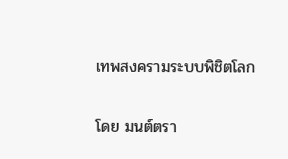เทพสงครามระบบพิชิตโลก

โดย มนต์ตรา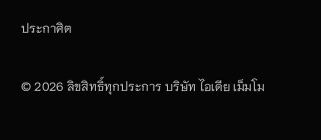ประกาศิต

© 2026 ลิขสิทธิ์ทุกประการ บริษัท ไอเดีย เม็มโม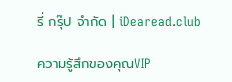รี่ กรุ๊ป จำกัด | iDearead.club

ความรู้สึกของคุณVIP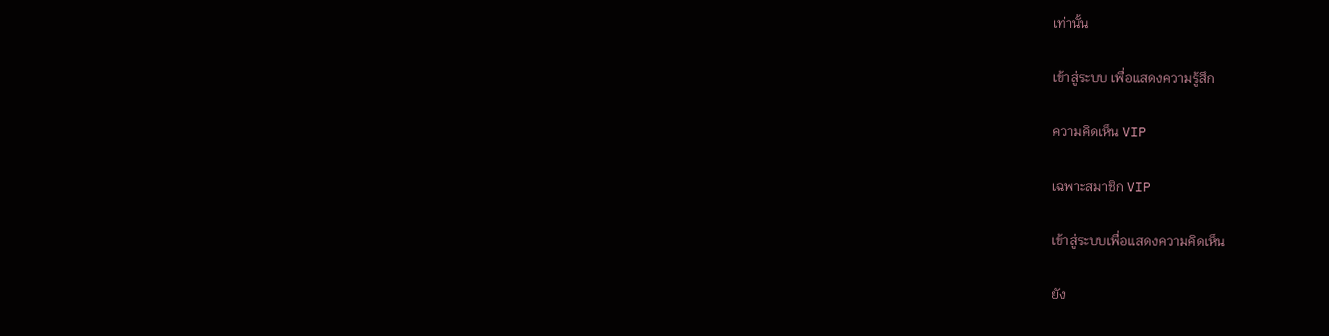เท่านั้น

เข้าสู่ระบบ เพื่อแสดงความรู้สึก

ความคิดเห็น VIP

เฉพาะสมาชิก VIP

เข้าสู่ระบบเพื่อแสดงความคิดเห็น

ยัง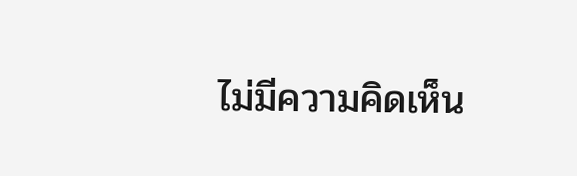ไม่มีความคิดเห็น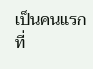เป็นคนแรกที่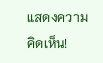แสดงความคิดเห็น!